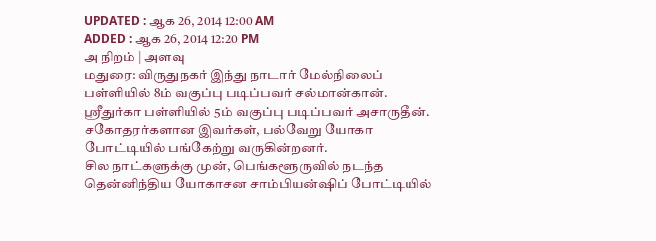UPDATED : ஆக 26, 2014 12:00 AM
ADDED : ஆக 26, 2014 12:20 PM
அ நிறம் | அளவு
மதுரை: விருதுநகர் இந்து நாடார் மேல்நிலைப் பள்ளியில் 8ம் வகுப்பு படிப்பவர் சல்மான்கான். ஸ்ரீதுர்கா பள்ளியில் 5ம் வகுப்பு படிப்பவர் அசாருதீன். சகோதரர்களான இவர்கள், பல்வேறு யோகா போட்டியில் பங்கேற்று வருகின்றனர்.
சில நாட்களுக்கு முன், பெங்களூருவில் நடந்த தென்னிந்திய யோகாசன சாம்பியன்ஷிப் போட்டியில்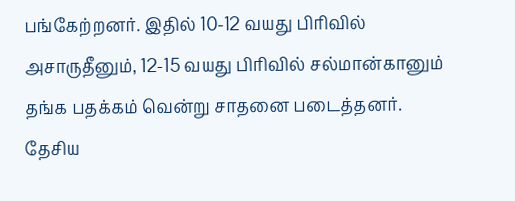பங்கேற்றனர். இதில் 10-12 வயது பிரிவில் அசாருதீனும், 12-15 வயது பிரிவில் சல்மான்கானும் தங்க பதக்கம் வென்று சாதனை படைத்தனர்.
தேசிய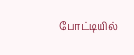போட்டியில்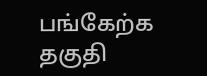பங்கேற்க தகுதி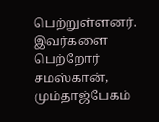பெற்றுள்ளனர். இவர்களை பெற்றோர் சமஸ்கான், மும்தாஜ்பேகம்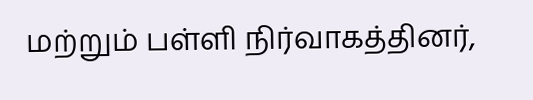மற்றும் பள்ளி நிர்வாகத்தினர்,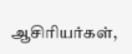ஆசிரியர்கள்,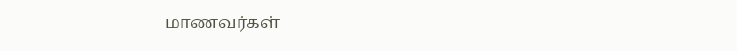மாணவர்கள்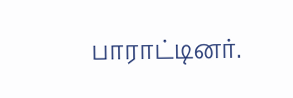பாராட்டினர்.